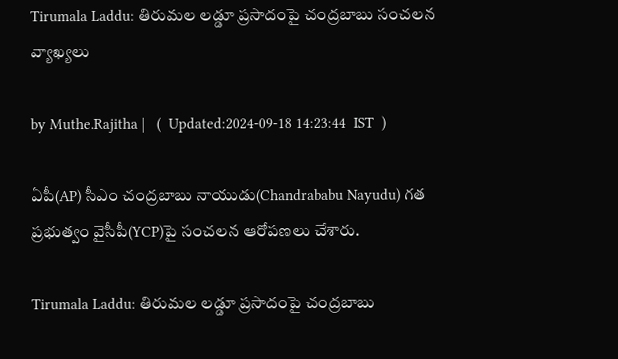Tirumala Laddu: తిరుమల లడ్డూ ప్రసాదంపై చంద్రబాబు సంచలన వ్యాఖ్యలు

by Muthe.Rajitha |   (  Updated:2024-09-18 14:23:44  IST  )

ఏపీ(AP) సీఎం చంద్రబాబు నాయుడు(Chandrababu Nayudu) గత ప్రభుత్వం వైసీపీ(YCP)పై సంచలన ఆరోపణలు చేశారు.

Tirumala Laddu: తిరుమల లడ్డూ ప్రసాదంపై చంద్రబాబు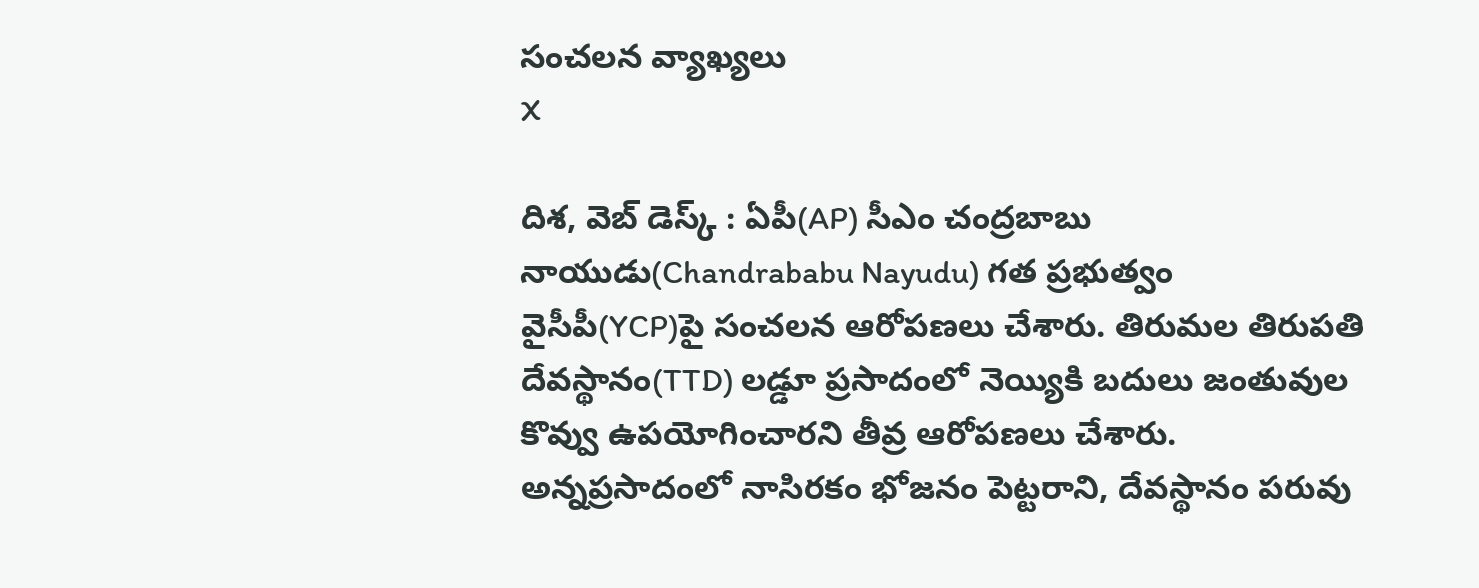సంచలన వ్యాఖ్యలు
X

దిశ, వెబ్ డెస్క్ : ఏపీ(AP) సీఎం చంద్రబాబు నాయుడు(Chandrababu Nayudu) గత ప్రభుత్వం వైసీపీ(YCP)పై సంచలన ఆరోపణలు చేశారు. తిరుమల తిరుపతి దేవస్థానం(TTD) లడ్డూ ప్రసాదంలో నెయ్యికి బదులు జంతువుల కొవ్వు ఉపయోగించారని తీవ్ర ఆరోపణలు చేశారు. అన్నప్రసాదంలో నాసిరకం భోజనం పెట్టరాని, దేవస్థానం పరువు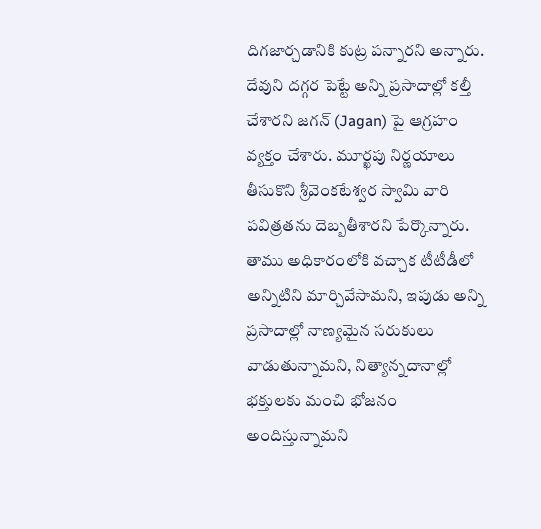దిగజార్చడానికి కుట్ర పన్నారని అన్నారు. దేవుని దగ్గర పెట్టే అన్ని ప్రసాదాల్లో కల్తీ చేశారని జగన్ (Jagan) పై ఆగ్రహం వ్యక్తం చేశారు. మూర్ఖపు నిర్ణయాలు తీసుకొని శ్రీవెంకటేశ్వర స్వామి వారి పవిత్రతను దెబ్బతీశారని పేర్కొన్నారు. తాము అధికారంలోకి వచ్చాక టీటీడీలో అన్నిటిని మార్చివేసామని, ఇపుడు అన్ని ప్రసాదాల్లో నాణ్యమైన సరుకులు వాడుతున్నామని, నిత్యాన్నదానాల్లో భక్తులకు మంచి భోజనం అందిస్తున్నామని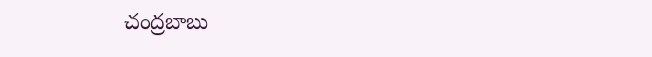చంద్రబాబు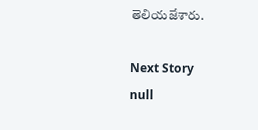తెలియజేశారు.

Next Story
null